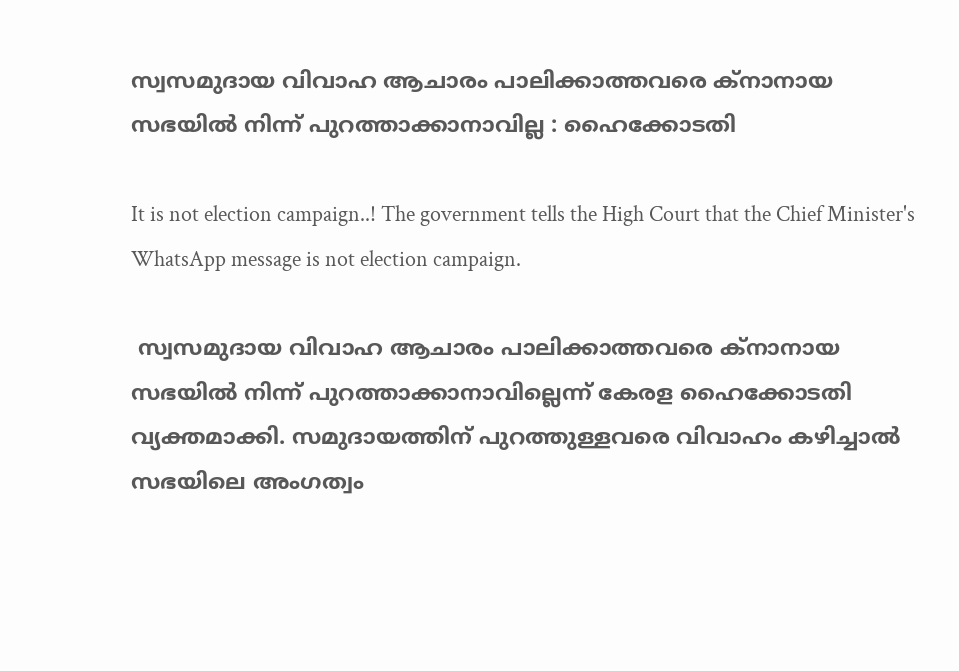സ്വസമുദായ വിവാഹ ആചാരം പാലിക്കാത്തവരെ ക്നാനായ സഭയിൽ നിന്ന് പുറത്താക്കാനാവില്ല : ഹൈക്കോടതി

It is not election campaign..! The government tells the High Court that the Chief Minister's WhatsApp message is not election campaign.

 സ്വസമുദായ വിവാഹ ആചാരം പാലിക്കാത്തവരെ ക്നാനായ സഭയിൽ നിന്ന് പുറത്താക്കാനാവില്ലെന്ന് കേരള ഹൈക്കോടതി വ്യക്തമാക്കി. സമുദായത്തിന് പുറത്തുള്ളവരെ വിവാഹം കഴിച്ചാൽ സഭയിലെ അംഗത്വം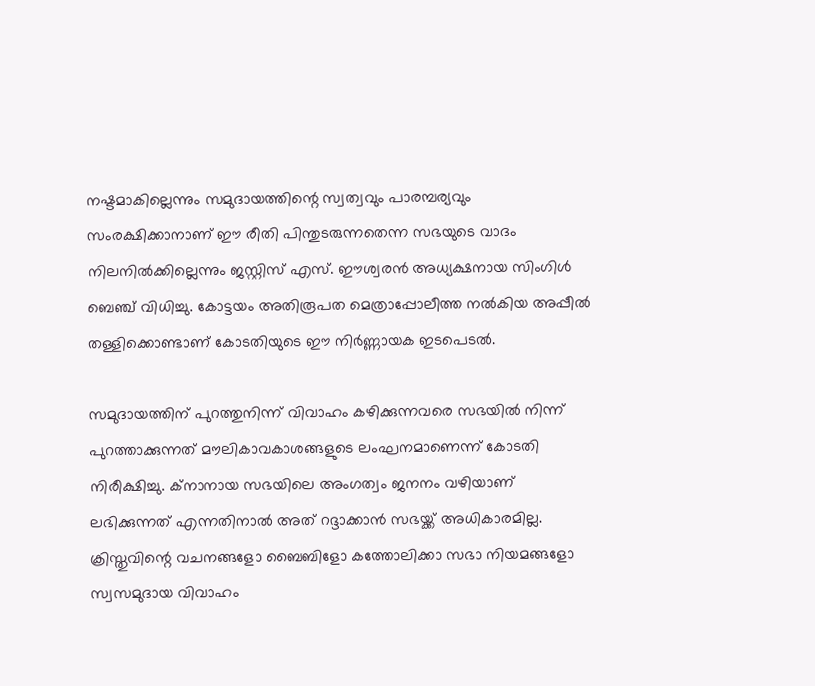നഷ്ടമാകില്ലെന്നും സമുദായത്തിന്റെ സ്വത്വവും പാരമ്പര്യവും സംരക്ഷിക്കാനാണ് ഈ രീതി പിന്തുടരുന്നതെന്ന സഭയുടെ വാദം നിലനിൽക്കില്ലെന്നും ജസ്റ്റിസ് എസ്. ഈശ്വരൻ അധ്യക്ഷനായ സിംഗിൾ ബെഞ്ച് വിധിച്ചു. കോട്ടയം അതിരൂപത മെത്രാപ്പോലീത്ത നൽകിയ അപ്പീൽ തള്ളിക്കൊണ്ടാണ് കോടതിയുടെ ഈ നിർണ്ണായക ഇടപെടൽ.

സമുദായത്തിന് പുറത്തുനിന്ന് വിവാഹം കഴിക്കുന്നവരെ സഭയിൽ നിന്ന് പുറത്താക്കുന്നത് മൗലികാവകാശങ്ങളുടെ ലംഘനമാണെന്ന് കോടതി നിരീക്ഷിച്ചു. ക്നാനായ സഭയിലെ അംഗത്വം ജനനം വഴിയാണ് ലഭിക്കുന്നത് എന്നതിനാൽ അത് റദ്ദാക്കാൻ സഭയ്ക്ക് അധികാരമില്ല. ക്രിസ്തുവിന്റെ വചനങ്ങളോ ബൈബിളോ കത്തോലിക്കാ സഭാ നിയമങ്ങളോ സ്വസമുദായ വിവാഹം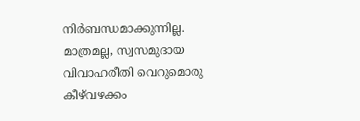നിർബന്ധമാക്കുന്നില്ല. മാത്രമല്ല, സ്വസമുദായ വിവാഹരീതി വെറുമൊരു കീഴ്‌വഴക്കം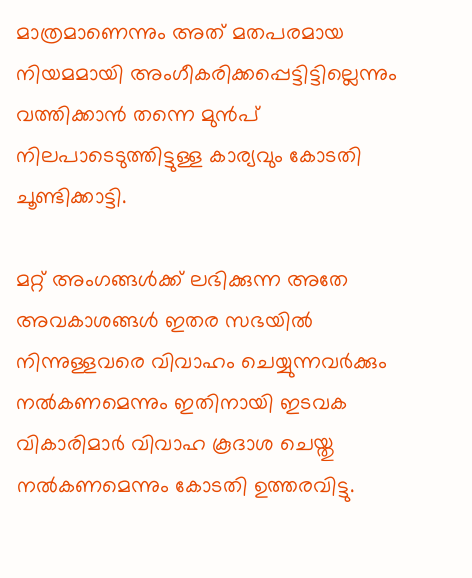മാത്രമാണെന്നും അത് മതപരമായ നിയമമായി അംഗീകരിക്കപ്പെട്ടിട്ടില്ലെന്നും വത്തിക്കാൻ തന്നെ മുൻപ് നിലപാടെടുത്തിട്ടുള്ള കാര്യവും കോടതി ചൂണ്ടിക്കാട്ടി.

മറ്റ് അംഗങ്ങൾക്ക് ലഭിക്കുന്ന അതേ അവകാശങ്ങൾ ഇതര സഭയിൽ നിന്നുള്ളവരെ വിവാഹം ചെയ്യുന്നവർക്കും നൽകണമെന്നും ഇതിനായി ഇടവക വികാരിമാർ വിവാഹ കൂദാശ ചെയ്തു നൽകണമെന്നും കോടതി ഉത്തരവിട്ടു.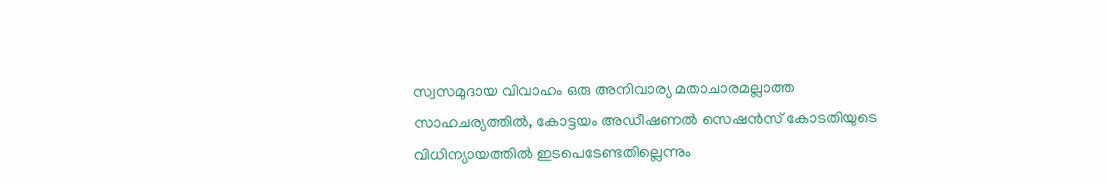സ്വസമുദായ വിവാഹം ഒരു അനിവാര്യ മതാചാരമല്ലാത്ത സാഹചര്യത്തിൽ, കോട്ടയം അഡീഷണൽ സെഷൻസ് കോടതിയുടെ വിധിന്യായത്തിൽ ഇടപെടേണ്ടതില്ലെന്നും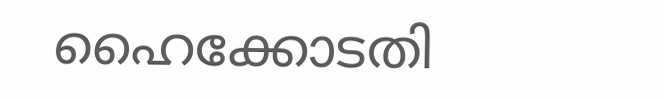ഹൈക്കോടതി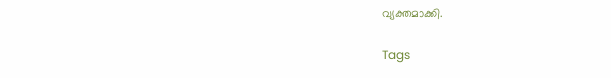വ്യക്തമാക്കി.

Tags